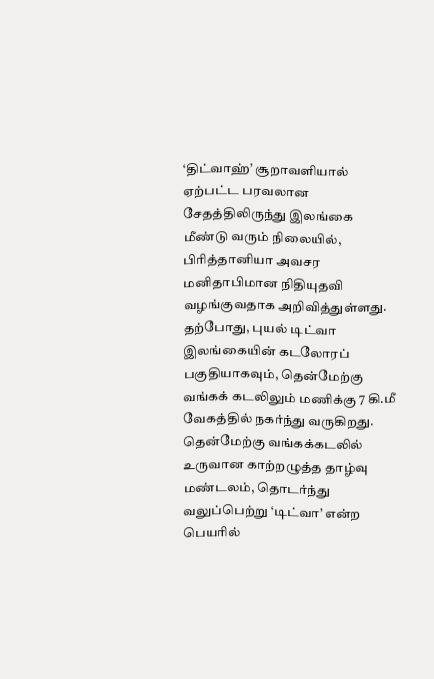‘திட்வாஹ்’ சூறாவளியால் ஏற்பட்ட பரவலான சேதத்திலிருந்து இலங்கை மீண்டு வரும் நிலையில், பிரித்தானியா அவசர மனிதாபிமான நிதியுதவி வழங்குவதாக அறிவித்துள்ளது.
தற்போது, புயல் டிட்வா இலங்கையின் கடலோரப் பகுதியாகவும், தென்மேற்கு வங்கக் கடலிலும் மணிக்கு 7 கி.மீ வேகத்தில் நகர்ந்து வருகிறது.
தென்மேற்கு வங்கக்கடலில் உருவான காற்றழுத்த தாழ்வு மண்டலம், தொடர்ந்து வலுப்பெற்று ‘டிட்வா’ என்ற பெயரில்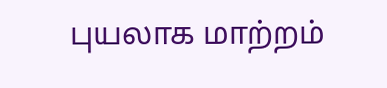புயலாக மாற்றம்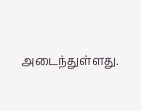அடைந்துள்ளது.